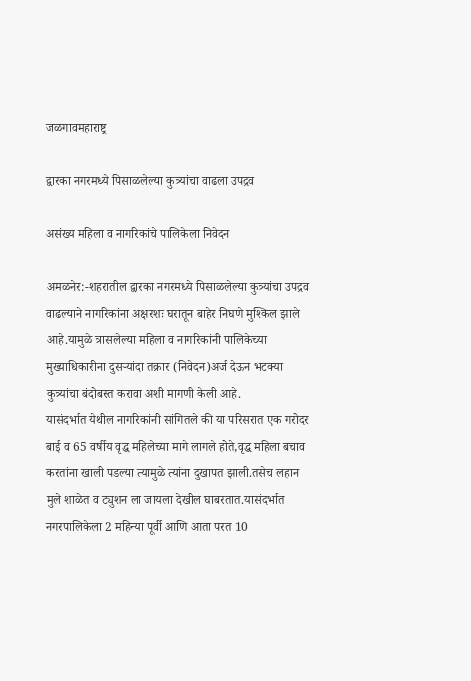जळगावमहाराष्ट्र

द्वारका नगरमध्ये पिसाळलेल्या कुत्र्यांचा वाढला उपद्रव

असंख्य महिला व नागरिकांचे पालिकेला निवेदन

अमळनेर:-शहरातील द्वारका नगरमध्ये पिसाळलेल्या कुत्र्यांचा उपद्रव वाढल्याने नागरिकांना अक्षरशः घरातून बाहेर निघणे मुश्किल झाले आहे.यामुळे त्रासलेल्या महिला व नागरिकांनी पालिकेच्या मुख्याधिकारीना दुसऱ्यांदा तक्रार (निवेदन)अर्ज देऊन भटक्या कुत्र्यांचा बंदोबस्त करावा अशी मागणी केली आहे.
यासंदर्भात येथील नागरिकांनी सांगितले की या परिसरात एक गरोदर बाई व 65 वर्षीय वृद्ध महिलेच्या मागे लागले होते,वृद्ध महिला बचाव करतांना खाली पडल्या त्यामुळे त्यांना दुखापत झाली.तसेच लहान मुले शाळेत व ट्युशन ला जायला देखील घाबरतात.यासंदर्भात नगरपालिकेला 2 महिन्या पूर्वी आणि आता परत 10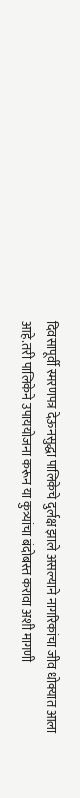दिवसापूर्वी स्मरणपत्र देऊनसुद्धा पालिकेचे दुर्लक्ष झाले असल्याने नागरिकांचा जीव धोक्यात आला आहे.तरी पालिकेने उपाययोजना करून या कुत्र्यांचा बंदोबस्त करावा अशी मागणी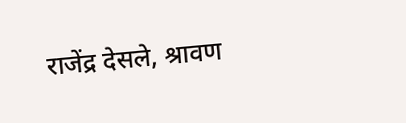राजेंद्र देसले, श्रावण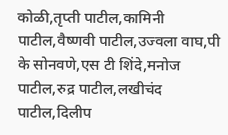कोळी,तृप्ती पाटील,कामिनी पाटील,वैष्णवी पाटील,उज्वला वाघ,पी के सोनवणे,एस टी शिंदे,मनोज पाटील,रुद्र पाटील,लखीचंद पाटील,दिलीप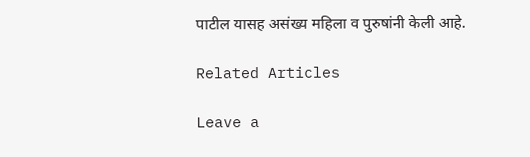पाटील यासह असंख्य महिला व पुरुषांनी केली आहे.

Related Articles

Leave a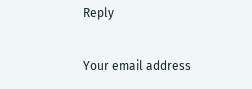Reply

Your email address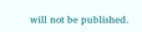will not be published.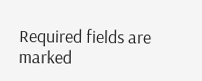Required fields are marked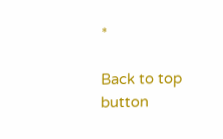*

Back to top button